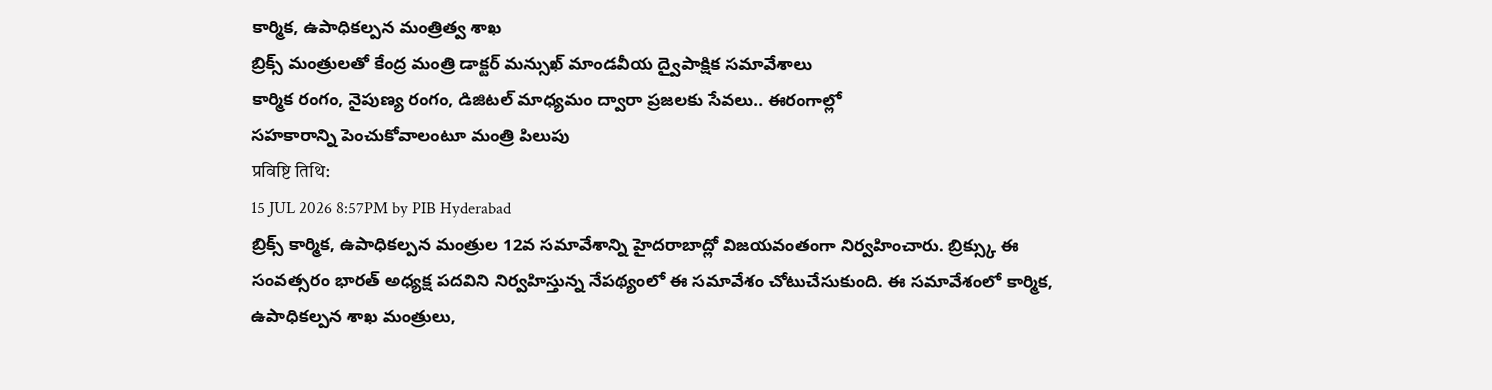కార్మిక, ఉపాధికల్పన మంత్రిత్వ శాఖ
బ్రిక్స్ మంత్రులతో కేంద్ర మంత్రి డాక్టర్ మన్సుఖ్ మాండవీయ ద్వైపాక్షిక సమావేశాలు
కార్మిక రంగం, నైపుణ్య రంగం, డిజిటల్ మాధ్యమం ద్వారా ప్రజలకు సేవలు.. ఈరంగాల్లో
సహకారాన్ని పెంచుకోవాలంటూ మంత్రి పిలుపు
प्रविष्टि तिथि:
15 JUL 2026 8:57PM by PIB Hyderabad
బ్రిక్స్ కార్మిక, ఉపాధికల్పన మంత్రుల 12వ సమావేశాన్ని హైదరాబాద్లో విజయవంతంగా నిర్వహించారు. బ్రిక్స్కు ఈ సంవత్సరం భారత్ అధ్యక్ష పదవిని నిర్వహిస్తున్న నేపథ్యంలో ఈ సమావేశం చోటుచేసుకుంది. ఈ సమావేశంలో కార్మిక, ఉపాధికల్పన శాఖ మంత్రులు,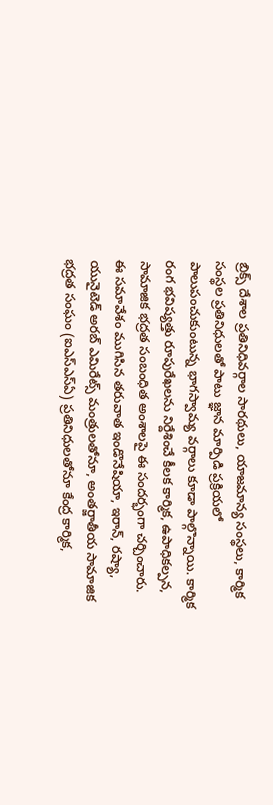బ్రిక్స్ దేశాల ప్రతినిధివర్గాల సారథులు, యాజమాన్య సంస్థలు, కార్మిక సంస్థల ప్రతినిధులతో పాటు జ్ఞాన మార్పిడి ప్రక్రియలో పాలుపంచుకుంటున్న భాగస్వామ్య వర్గాలు కూడా పాల్గొన్నాయి. కార్మిక రంగ భవిష్యత్తు రూపురేఖలను నిర్దేశించే కీలక కార్మిక, ఉపాధికల్పన, సామాజిక భద్రత సంబంధిత అంశాలపై ఈ సందర్భంగా చర్చించారు.
ఈ సమావేశం ముగిసిన తరువాత ఇండొనేషియా, ఇరాన్, రష్యా, యునైటెడ్ అరబ్ ఎమిరేట్స్ మంత్రులతోనూ, అంతర్జాతీయ సామాజిక భద్రత సంఘం (ఐఎస్ఎస్ఏ) ప్రతినిధులతోనూ కేంద్ర కార్మిక,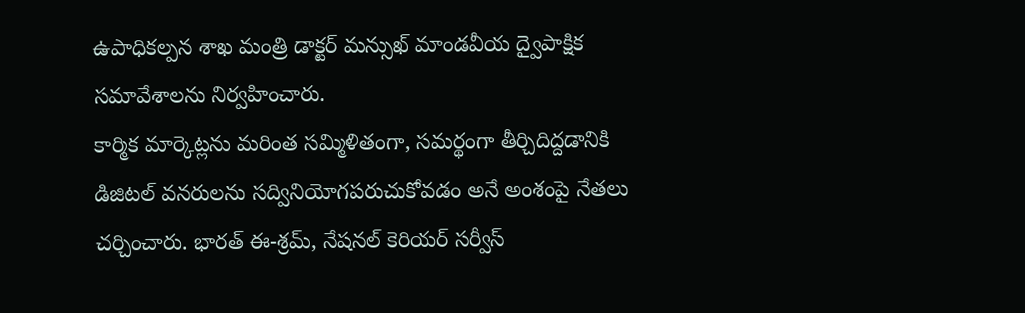ఉపాధికల్పన శాఖ మంత్రి డాక్టర్ మన్సుఖ్ మాండవీయ ద్వైపాక్షిక సమావేశాలను నిర్వహించారు.
కార్మిక మార్కెట్లను మరింత సమ్మిళితంగా, సమర్థంగా తీర్చిదిద్దడానికి డిజిటల్ వనరులను సద్వినియోగపరుచుకోవడం అనే అంశంపై నేతలు చర్చించారు. భారత్ ఈ-శ్రమ్, నేషనల్ కెరియర్ సర్వీస్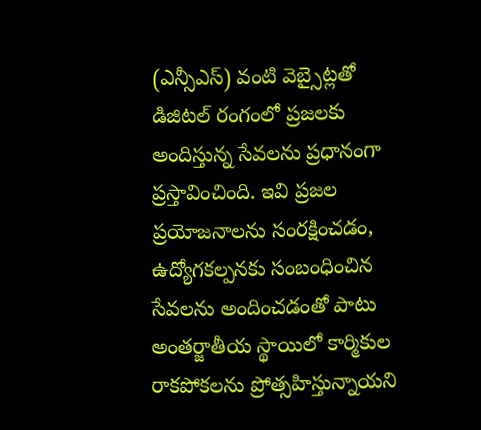(ఎన్సీఎస్) వంటి వెబ్సైట్లతో డిజిటల్ రంగంలో ప్రజలకు అందిస్తున్న సేవలను ప్రధానంగా ప్రస్తావించింది. ఇవి ప్రజల ప్రయోజనాలను సంరక్షించడం, ఉద్యోగకల్పనకు సంబంధించిన సేవలను అందించడంతో పాటు అంతర్జాతీయ స్థాయిలో కార్మికుల రాకపోకలను ప్రోత్సహిస్తున్నాయని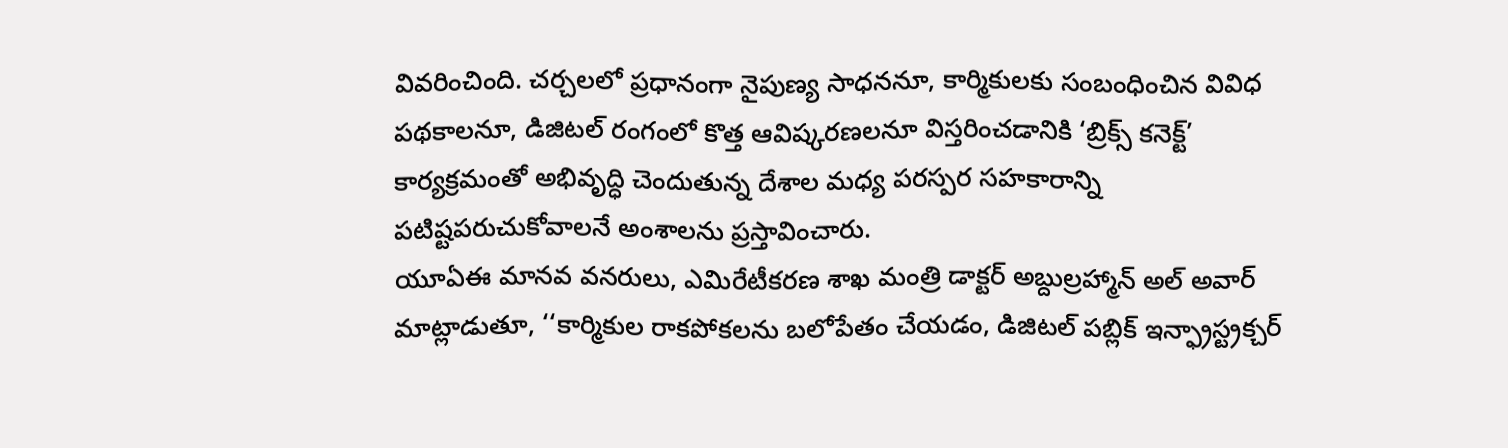వివరించింది. చర్చలలో ప్రధానంగా నైపుణ్య సాధననూ, కార్మికులకు సంబంధించిన వివిధ పథకాలనూ, డిజిటల్ రంగంలో కొత్త ఆవిష్కరణలనూ విస్తరించడానికి ‘బ్రిక్స్ కనెక్ట్’ కార్యక్రమంతో అభివృద్ధి చెందుతున్న దేశాల మధ్య పరస్పర సహకారాన్ని పటిష్టపరుచుకోవాలనే అంశాలను ప్రస్తావించారు.
యూఏఈ మానవ వనరులు, ఎమిరేటీకరణ శాఖ మంత్రి డాక్టర్ అబ్దుల్రహ్మాన్ అల్ అవార్ మాట్లాడుతూ, ‘‘కార్మికుల రాకపోకలను బలోపేతం చేయడం, డిజిటల్ పబ్లిక్ ఇన్ఫ్రాస్ట్రక్చర్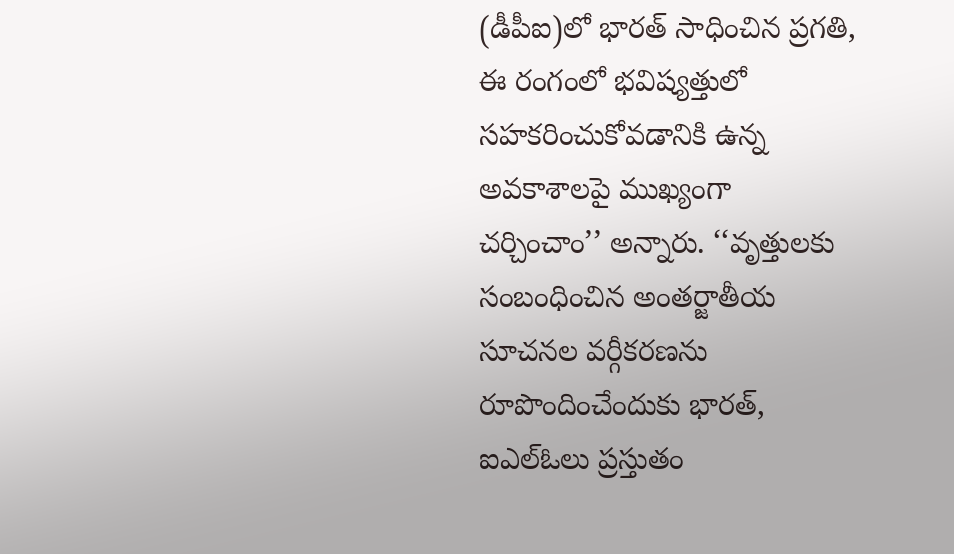(డీపీఐ)లో భారత్ సాధించిన ప్రగతి, ఈ రంగంలో భవిష్యత్తులో సహకరించుకోవడానికి ఉన్న అవకాశాలపై ముఖ్యంగా చర్చించాం’’ అన్నారు. ‘‘వృత్తులకు సంబంధించిన అంతర్జాతీయ సూచనల వర్గీకరణను రూపొందించేందుకు భారత్, ఐఎల్ఓలు ప్రస్తుతం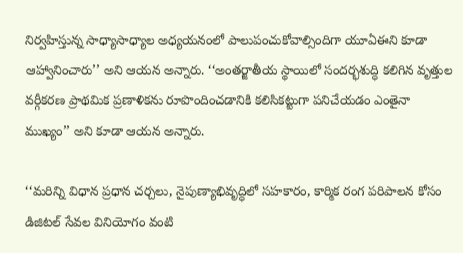నిర్వహిస్తున్న సాధ్యాసాధ్యాల అధ్యయనంలో పాలుపంచుకోవాల్సిందిగా యూఏఈని కూడా ఆహ్వానించారు’’ అని ఆయన అన్నారు. ‘‘అంతర్జాతీయ స్థాయిలో సందర్భశుద్ధి కలిగిన వృత్తుల వర్గీకరణ ప్రాథమిక ప్రణాళికను రూపొందించడానికి కలిసికట్టుగా పనిచేయడం ఎంతైనా ముఖ్యం’’ అని కూడా ఆయన అన్నారు.

‘‘మరిన్ని విధాన ప్రధాన చర్చలు, నైపుణ్యాభివృద్ధిలో సహకారం, కార్మిక రంగ పరిపాలన కోసం డిజిటల్ సేవల వినియోగం వంటి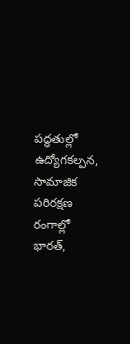పద్ధతుల్లో ఉద్యోగకల్పన, సామాజిక పరిరక్షణ రంగాల్లో భారత్,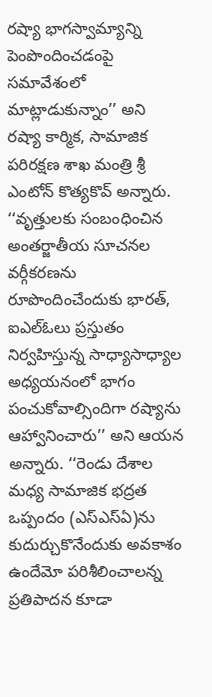రష్యా భాగస్వామ్యాన్ని పెంపొందించడంపై సమావేశంలో మాట్లాడుకున్నాం’’ అని రష్యా కార్మిక, సామాజిక పరిరక్షణ శాఖ మంత్రి శ్రీ ఎంటోన్ కొత్యకొవ్ అన్నారు. ‘‘వృత్తులకు సంబంధించిన అంతర్జాతీయ సూచనల వర్గీకరణను రూపొందించేందుకు భారత్, ఐఎల్ఓలు ప్రస్తుతం నిర్వహిస్తున్న సాధ్యాసాధ్యాల అధ్యయనంలో భాగం పంచుకోవాల్సిందిగా రష్యాను ఆహ్వానించారు’’ అని ఆయన అన్నారు. ‘‘రెండు దేశాల మధ్య సామాజిక భద్రత ఒప్పందం (ఎస్ఎస్ఏ)ను కుదుర్చుకొనేందుకు అవకాశం ఉందేమో పరిశీలించాలన్న ప్రతిపాదన కూడా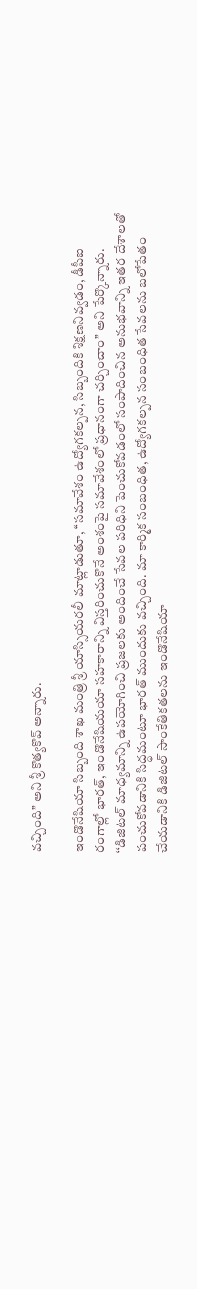వచ్చింది’’ అని శ్రీ కొత్యకొవ్ అన్నారు.

ఇండొనేషియా సిబ్బంది శాఖ మంత్రి శ్రీ యాస్సియరలీ మాట్లాడుతూ, ‘‘సమావేశం ఉద్యోగకల్పన, సిబ్బందికి శిక్షణనివ్వడం, డీపీఐ రంగాల్లో భారత్, ఇండొనేషియయా సహకారాన్ని విస్తరించుకొనే అంశంపై సమావేశంలో ప్రధానంగా చర్చించాం’’ అని పేర్కొన్నారు. ‘‘డిజిటల్ మాధ్యమాన్ని ఉపయోగించి ప్రజలకు అందించే సేవల పరిధిని పెంచుకోవడంలో సంపాదించిన అనుభవాన్ని ఇతర దేశాలతో పంచుకోవడానికి సిద్ధమంటూ భారత్ ముందుకు వచ్చింది. మా కార్మిక సంబంధిత, ఉద్యోగకల్పన సంబంధిత సేవలను బలోపేతం చేయడానికి డిజిటల్ సాంకేతికతలను ఇండొనేషియా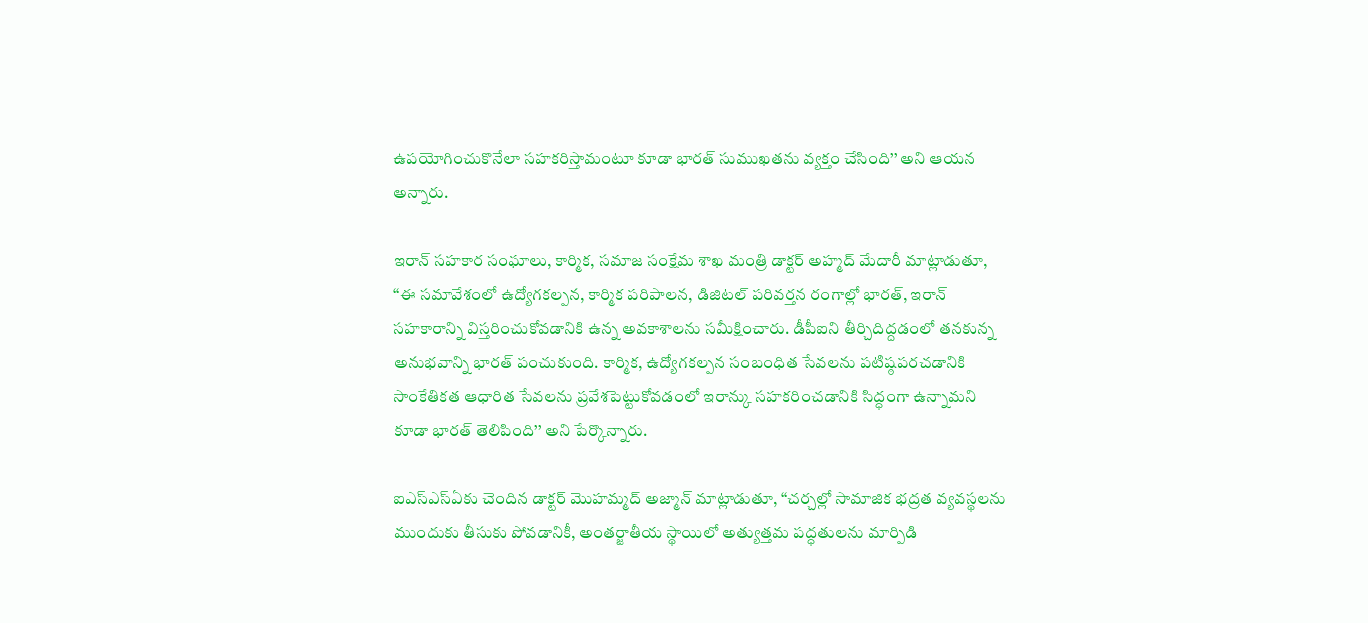ఉపయోగించుకొనేలా సహకరిస్తామంటూ కూడా భారత్ సుముఖతను వ్యక్తం చేసింది’’ అని ఆయన అన్నారు.

ఇరాన్ సహకార సంఘాలు, కార్మిక, సమాజ సంక్షేమ శాఖ మంత్రి డాక్టర్ అహ్మద్ మేదారీ మాట్లాడుతూ, ‘‘ఈ సమావేశంలో ఉద్యోగకల్పన, కార్మిక పరిపాలన, డిజిటల్ పరివర్తన రంగాల్లో భారత్, ఇరాన్ సహకారాన్ని విస్తరించుకోవడానికి ఉన్న అవకాశాలను సమీక్షించారు. డీపీఐని తీర్చిదిద్దడంలో తనకున్న అనుభవాన్ని భారత్ పంచుకుంది. కార్మిక, ఉద్యోగకల్పన సంబంధిత సేవలను పటిష్ఠపరచడానికి సాంకేతికత ఆధారిత సేవలను ప్రవేశపెట్టుకోవడంలో ఇరాన్కు సహకరించడానికి సిద్ధంగా ఉన్నామని కూడా భారత్ తెలిపింది’’ అని పేర్కొన్నారు.

ఐఎస్ఎస్ఏకు చెందిన డాక్టర్ మొహమ్మద్ అజ్మాన్ మాట్లాడుతూ, ‘‘చర్చల్లో సామాజిక భద్రత వ్యవస్థలను ముందుకు తీసుకు పోవడానికీ, అంతర్జాతీయ స్థాయిలో అత్యుత్తమ పద్ధతులను మార్పిడి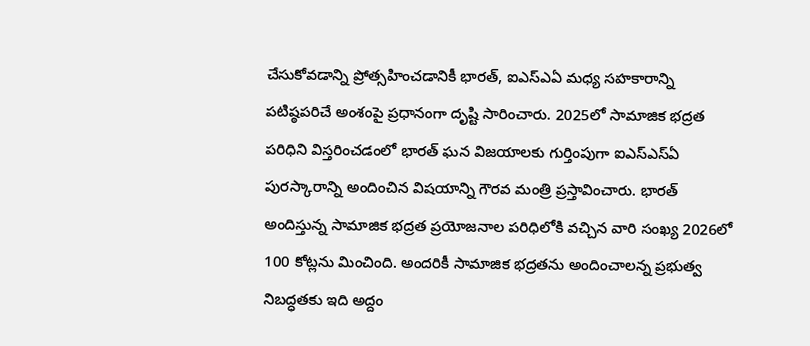చేసుకోవడాన్ని ప్రోత్సహించడానికీ భారత్, ఐఎస్ఎఏ మధ్య సహకారాన్ని పటిష్ఠపరిచే అంశంపై ప్రధానంగా దృష్టి సారించారు. 2025లో సామాజిక భద్రత పరిధిని విస్తరించడంలో భారత్ ఘన విజయాలకు గుర్తింపుగా ఐఎస్ఎస్ఏ పురస్కారాన్ని అందించిన విషయాన్ని గౌరవ మంత్రి ప్రస్తావించారు. భారత్ అందిస్తున్న సామాజిక భద్రత ప్రయోజనాల పరిధిలోకి వచ్చిన వారి సంఖ్య 2026లో 100 కోట్లను మించింది. అందరికీ సామాజిక భద్రతను అందించాలన్న ప్రభుత్వ నిబద్ధతకు ఇది అద్దం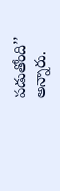పడుతోంది’’ అన్నారు.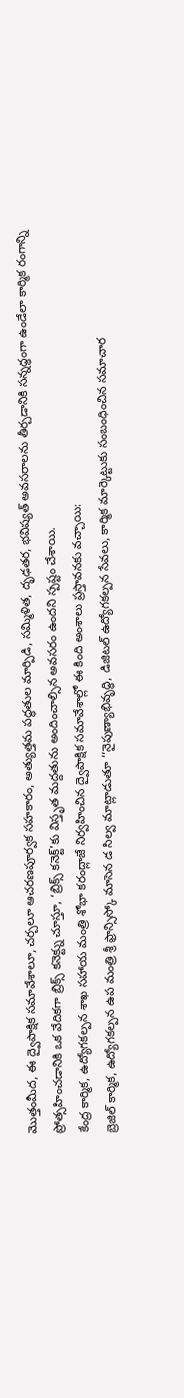మొత్తంమీద, ఈ ద్వైపాక్షిక సమావేశాలూ, చర్చలూ ఆచరణపూర్వక సహకారం, అత్యుత్తమ పద్ధతుల మార్పిడి, సమ్మిళిత, దృఢతర, భవిష్యత్ అవసరాలను తీర్చడానికి సన్నద్ధంగా ఉండేలా కార్మిక రంగాన్ని ప్రోత్సహించడానికి ఒక వేదికగా బ్రిక్స్ కనెక్ట్ను చూస్తూ, ‘బ్రిక్స్ కనెక్ట్’కు విస్తృత మద్దతును అందించాల్సిన అవసరం ఉందని స్పష్టం చేశాయి.
కేంద్ర కార్మిక, ఉద్యోగకల్పన శాఖ సహాయ మంత్రి శోభా కరంద్లాజే నిర్వహించిన ద్వైపాక్షిక సమావేశాల్లో ఈ కింది అంశాలు ప్రస్తావనకు వచ్చాయి:
బ్రెజిల్ కార్మిక, ఉద్యోగకల్పన ఉప మంత్రి శ్రీ ఫ్రాన్సిస్కో మాసెన డ సిల్వ మాట్లాడుతూ ‘‘నైపుణ్యాభివృద్ధి, డిజిటల్ ఉద్యోగకల్పన సేవలు, కార్మిక మార్కెట్టుకు సంబంధించిన సమాచార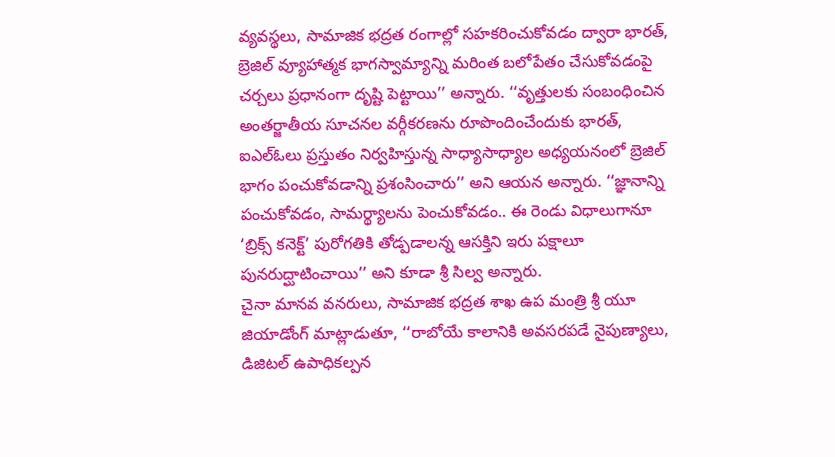వ్యవస్థలు, సామాజిక భద్రత రంగాల్లో సహకరించుకోవడం ద్వారా భారత్, బ్రెజిల్ వ్యూహాత్మక భాగస్వామ్యాన్ని మరింత బలోపేతం చేసుకోవడంపై చర్చలు ప్రధానంగా దృష్టి పెట్టాయి’’ అన్నారు. ‘‘వృత్తులకు సంబంధించిన అంతర్జాతీయ సూచనల వర్గీకరణను రూపొందించేందుకు భారత్, ఐఎల్ఓలు ప్రస్తుతం నిర్వహిస్తున్న సాధ్యాసాధ్యాల అధ్యయనంలో బ్రెజిల్ భాగం పంచుకోవడాన్ని ప్రశంసించారు’’ అని ఆయన అన్నారు. ‘‘జ్ఞానాన్ని పంచుకోవడం, సామర్థ్యాలను పెంచుకోవడం.. ఈ రెండు విధాలుగానూ ‘బ్రిక్స్ కనెక్ట్’ పురోగతికి తోడ్పడాలన్న ఆసక్తిని ఇరు పక్షాలూ పునరుద్ఘాటించాయి’’ అని కూడా శ్రీ సిల్వ అన్నారు.
చైనా మానవ వనరులు, సామాజిక భద్రత శాఖ ఉప మంత్రి శ్రీ యూ జియాడోంగ్ మాట్లాడుతూ, ‘‘రాబోయే కాలానికి అవసరపడే నైపుణ్యాలు, డిజిటల్ ఉపాధికల్పన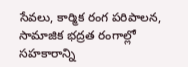సేవలు, కార్మిక రంగ పరిపాలన, సామాజిక భద్రత రంగాల్లో సహకారాన్ని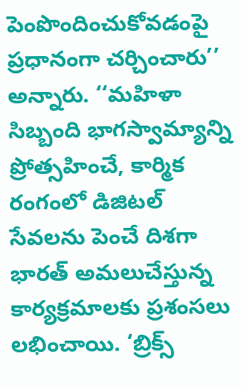పెంపొందించుకోవడంపై ప్రధానంగా చర్చించారు’’ అన్నారు. ‘‘మహిళా సిబ్బంది భాగస్వామ్యాన్ని ప్రోత్సహించే, కార్మిక రంగంలో డిజిటల్ సేవలను పెంచే దిశగా భారత్ అమలుచేస్తున్న కార్యక్రమాలకు ప్రశంసలు లభించాయి. ‘బ్రిక్స్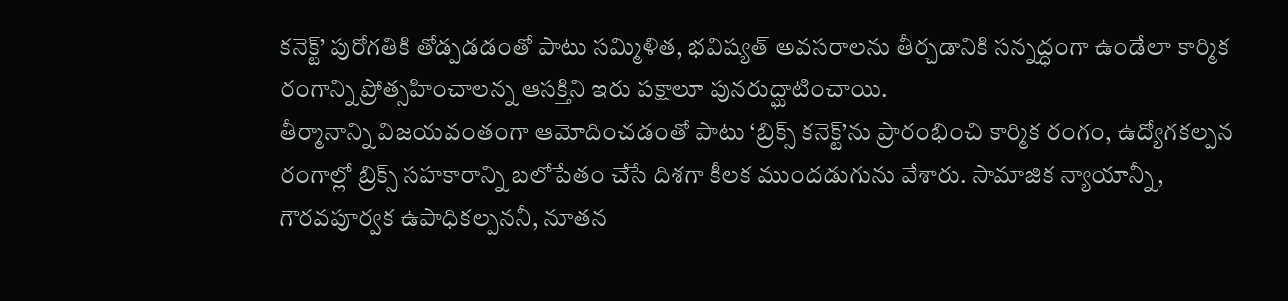కనెక్ట్’ పురోగతికి తోడ్పడడంతో పాటు సమ్మిళిత, భవిష్యత్ అవసరాలను తీర్చడానికి సన్నద్ధంగా ఉండేలా కార్మిక రంగాన్ని ప్రోత్సహించాలన్న ఆసక్తిని ఇరు పక్షాలూ పునరుద్ఘాటించాయి.
తీర్మానాన్ని విజయవంతంగా ఆమోదించడంతో పాటు ‘బ్రిక్స్ కనెక్ట్’ను ప్రారంభించి కార్మిక రంగం, ఉద్యోగకల్పన రంగాల్లో బ్రిక్స్ సహకారాన్ని బలోపేతం చేసే దిశగా కీలక ముందడుగును వేశారు. సామాజిక న్యాయాన్నీ, గౌరవపూర్వక ఉపాధికల్పననీ, నూతన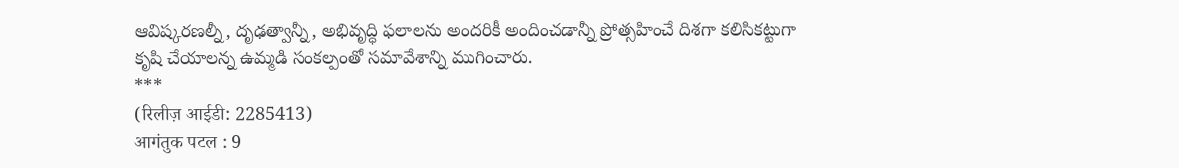ఆవిష్కరణల్నీ, దృఢత్వాన్నీ, అభివృద్ధి ఫలాలను అందరికీ అందించడాన్నీ ప్రోత్సహించే దిశగా కలిసికట్టుగా కృషి చేయాలన్న ఉమ్మడి సంకల్పంతో సమావేశాన్ని ముగించారు.
***
(रिलीज़ आईडी: 2285413)
आगंतुक पटल : 9